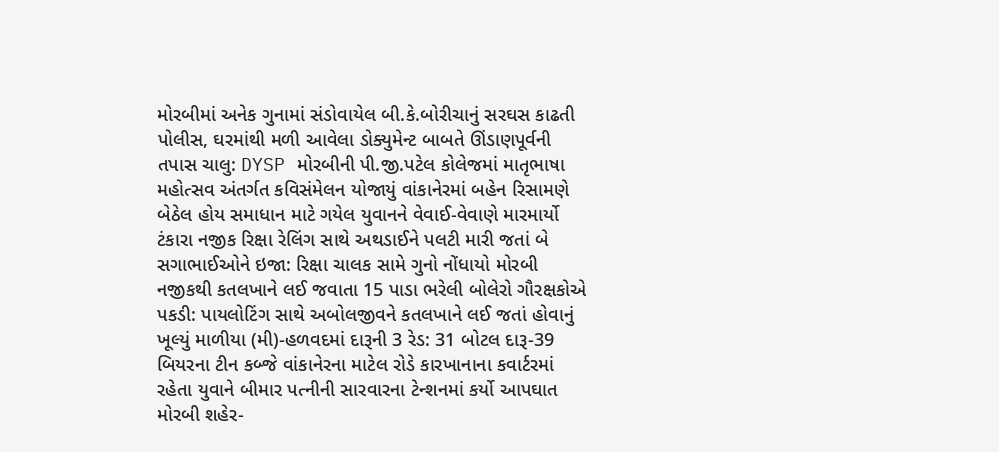મોરબીમાં અનેક ગુનામાં સંડોવાયેલ બી.કે.બોરીચાનું સરઘસ કાઢતી પોલીસ, ઘરમાંથી મળી આવેલા ડોક્યુમેન્ટ બાબતે ઊંડાણપૂર્વની તપાસ ચાલુ: DYSP મોરબીની પી.જી.પટેલ કોલેજમાં માતૃભાષા મહોત્સવ અંતર્ગત કવિસંમેલન યોજાયું વાંકાનેરમાં બહેન રિસામણે બેઠેલ હોય સમાધાન માટે ગયેલ યુવાનને વેવાઈ-વેવાણે મારમાર્યો ટંકારા નજીક રિક્ષા રેલિંગ સાથે અથડાઈને પલટી મારી જતાં બે સગાભાઈઓને ઇજા: રિક્ષા ચાલક સામે ગુનો નોંધાયો મોરબી નજીકથી કતલખાને લઈ જવાતા 15 પાડા ભરેલી બોલેરો ગૌરક્ષકોએ પકડી: પાયલોટિંગ સાથે અબોલજીવને કતલખાને લઈ જતાં હોવાનું ખૂલ્યું માળીયા (મી)-હળવદમાં દારૂની 3 રેડ: 31 બોટલ દારૂ-39 બિયરના ટીન કબ્જે વાંકાનેરના માટેલ રોડે કારખાનાના કવાર્ટરમાં રહેતા યુવાને બીમાર પત્નીની સારવારના ટેન્શનમાં કર્યો આપઘાત મોરબી શહેર-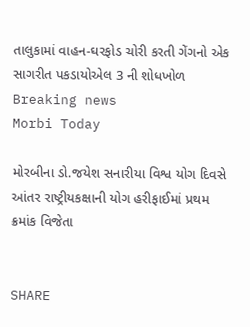તાલુકામાં વાહન-ઘરફોડ ચોરી કરતી ગેંગનો એક સાગરીત પકડાયોએલ 3 ની શોધખોળ
Breaking news
Morbi Today

મોરબીના ડો.જયેશ સનારીયા વિશ્વ યોગ દિવસે આંતર રાષ્ટ્રીયકક્ષાની યોગ હરીફાઈમાં પ્રથમ ક્રમાંક વિજેતા


SHARE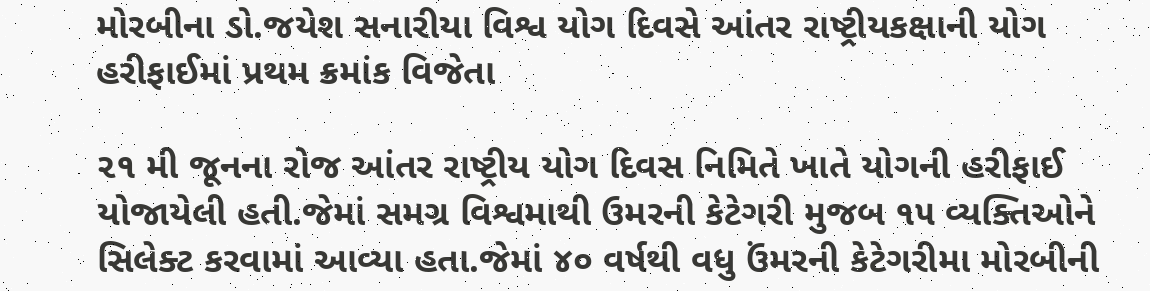મોરબીના ડો.જયેશ સનારીયા વિશ્વ યોગ દિવસે આંતર રાષ્ટ્રીયકક્ષાની યોગ હરીફાઈમાં પ્રથમ ક્રમાંક વિજેતા

૨૧ મી જૂનના રોજ આંતર રાષ્ટ્રીય યોગ દિવસ નિમિતે ખાતે યોગની હરીફાઈ યોજાયેલી હતી.જેમાં સમગ્ર વિશ્વમાથી ઉમરની કેટેગરી મુજબ ૧૫ વ્યક્તિઓને સિલેક્ટ કરવામાં આવ્યા હતા.જેમાં ૪૦ વર્ષથી વધુ ઉંમરની કેટેગરીમા મોરબીની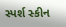સ્પર્શ સ્કીન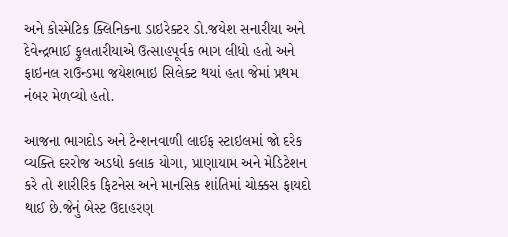અને કોસ્મેટિક ક્લિનિકના ડાઇરેક્ટર ડો.જયેશ સનારીયા અને દેવેન્દ્રભાઈ ફુલતારીયાએ ઉત્સાહપૂર્વક ભાગ લીધો હતો અને ફાઇનલ રાઉન્ડમા જયેશભાઇ સિલેક્ટ થયાં હતા જેમાં પ્રથમ નંબર મેળવ્યો હતો.

આજના ભાગદોડ અને ટેન્શનવાળી લાઈફ સ્ટાઇલમાં જો દરેક વ્યક્તિ દરરોજ અડધો કલાક યોગા, પ્રાણાયામ અને મેડિટેશન કરે તો શારીરિક ફિટનેસ અને માનસિક શાંતિમાં ચોક્કસ ફાયદો થાઈ છે.જેનું બેસ્ટ ઉદાહરણ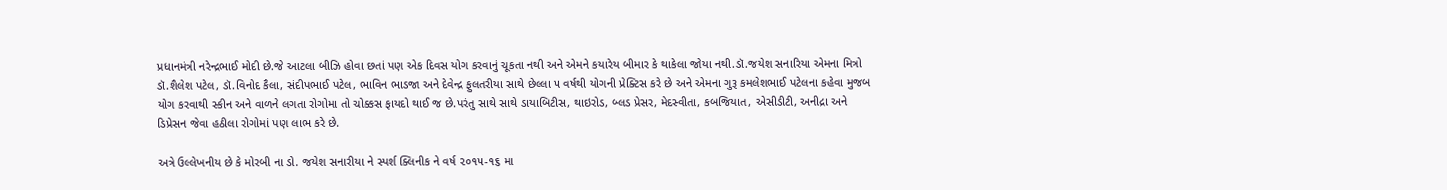પ્રધાનમંત્રી નરેન્દ્રભાઈ મોદી છે.જે આટલા બીઝિ હોવા છતાં પણ એક દિવસ યોગ કરવાનું ચૂકતા નથી અને એમને કયારેય બીમાર કે થાકેલા જોયા નથી.ડૉ.જયેશ સનારિયા એમના મિત્રો ડૉ.શૈલેશ પટેલ, ડૉ.વિનોદ કૈલા, સંદીપભાઈ પટેલ, ભાવિન ભાડજા અને દેવેન્દ્ર ફુલતરીયા સાથે છેલ્લા ૫ વર્ષથી યોગની પ્રેક્ટિસ કરે છે અને એમના ગુરૂ કમલેશભાઈ પટેલના કહેવા મુજબ યોગ કરવાથી સ્કીન અને વાળને લગતા રોગોમા તો ચોક્કસ ફાયદો થાઈ જ છે.પરંતુ સાથે સાથે ડાયાબિટીસ, થાઇરોડ, બ્લડ પ્રેસર, મેદસ્વીતા, કબજિયાત, એસીડીટી, અનીદ્રા અને ડિપ્રેસન જેવા હઠીલા રોગોમાં પણ લાભ કરે છે.

અત્રે ઉલ્લેખનીય છે કે મોરબી ના ડો. જયેશ સનારીયા ને સ્પર્શ ક્લિનીક ને વર્ષ ૨૦૧૫-૧૬ મા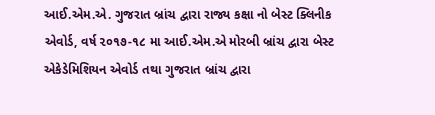આઈ.એમ.એ. ગુજરાત બ્રાંચ દ્વારા રાજ્ય કક્ષા નો બેસ્ટ ક્લિનીક એવોર્ડ, વર્ષ ૨૦૧૭-૧૮ મા આઈ.એમ.એ મોરબી બ્રાંચ દ્વારા બેસ્ટ એકેડેમિશિયન એવોર્ડ તથા ગુજરાત બ્રાંચ દ્વારા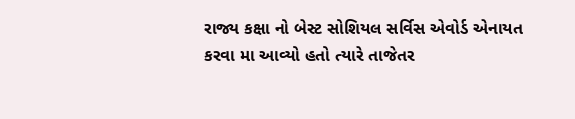રાજ્ય કક્ષા નો બેસ્ટ સોશિયલ સર્વિસ એવોર્ડ એનાયત કરવા મા આવ્યો હતો ત્યારે તાજેતર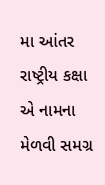મા આંતર રાષ્ટ્રીય કક્ષા એ નામના મેળવી સમગ્ર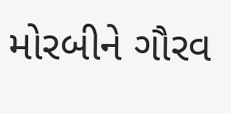મોરબીને ગૌરવ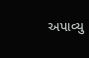અપાવ્યુ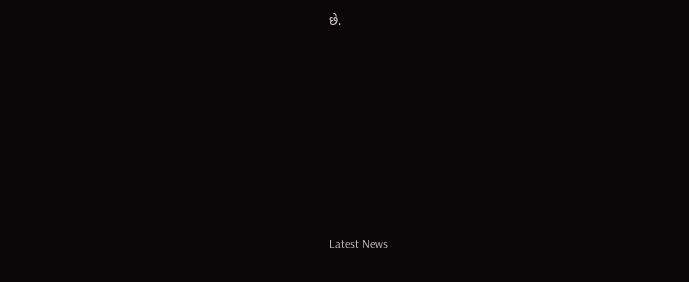છે.








Latest News